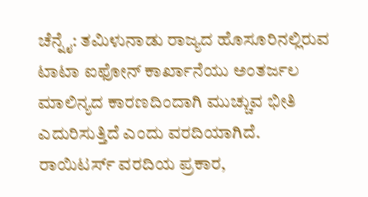ಚೆನ್ನೈ: ತಮಿಳುನಾಡು ರಾಜ್ಯದ ಹೊಸೂರಿನಲ್ಲಿರುವ ಟಾಟಾ ಐಫೋನ್ ಕಾರ್ಖಾನೆಯು ಅಂತರ್ಜಲ ಮಾಲಿನ್ಯದ ಕಾರಣದಿಂದಾಗಿ ಮುಚ್ಚುವ ಭೀತಿ ಎದುರಿಸುತ್ತಿದೆ ಎಂದು ವರದಿಯಾಗಿದೆ.
ರಾಯಿಟರ್ಸ್ ವರದಿಯ ಪ್ರಕಾರ,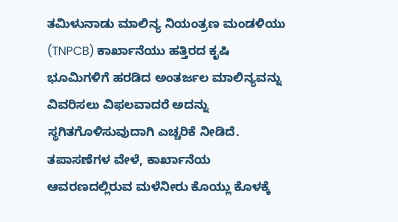ತಮಿಳುನಾಡು ಮಾಲಿನ್ಯ ನಿಯಂತ್ರಣ ಮಂಡಳಿಯು (TNPCB) ಕಾರ್ಖಾನೆಯು ಹತ್ತಿರದ ಕೃಷಿ ಭೂಮಿಗಳಿಗೆ ಹರಡಿದ ಅಂತರ್ಜಲ ಮಾಲಿನ್ಯವನ್ನು ವಿವರಿಸಲು ವಿಫಲವಾದರೆ ಅದನ್ನು ಸ್ಥಗಿತಗೊಳಿಸುವುದಾಗಿ ಎಚ್ಚರಿಕೆ ನೀಡಿದೆ. ತಪಾಸಣೆಗಳ ವೇಳೆ, ಕಾರ್ಖಾನೆಯ ಆವರಣದಲ್ಲಿರುವ ಮಳೆನೀರು ಕೊಯ್ಲು ಕೊಳಕ್ಕೆ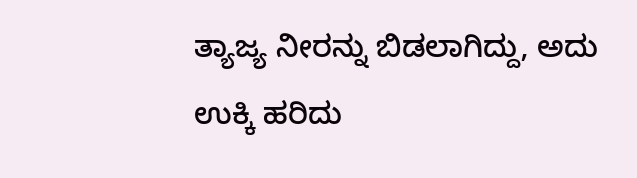ತ್ಯಾಜ್ಯ ನೀರನ್ನು ಬಿಡಲಾಗಿದ್ದು, ಅದು ಉಕ್ಕಿ ಹರಿದು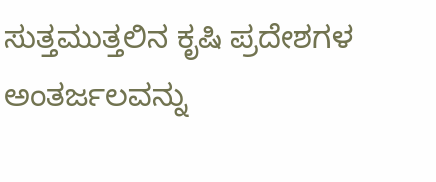ಸುತ್ತಮುತ್ತಲಿನ ಕೃಷಿ ಪ್ರದೇಶಗಳ ಅಂತರ್ಜಲವನ್ನು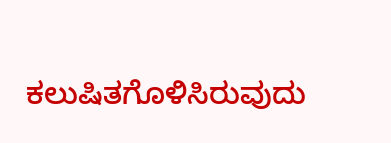ಕಲುಷಿತಗೊಳಿಸಿರುವುದು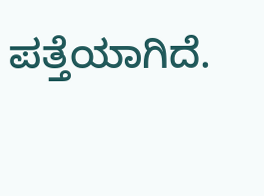ಪತ್ತೆಯಾಗಿದೆ.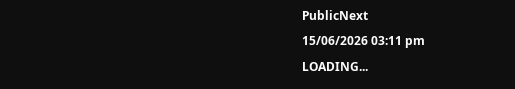PublicNext
15/06/2026 03:11 pm
LOADING...